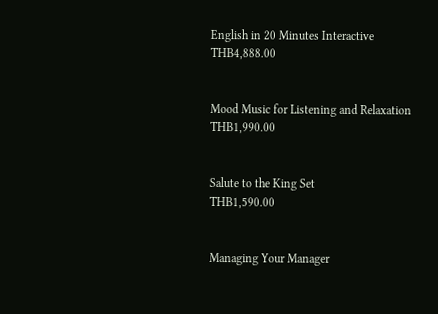English in 20 Minutes Interactive
THB4,888.00


Mood Music for Listening and Relaxation
THB1,990.00


Salute to the King Set
THB1,590.00


Managing Your Manager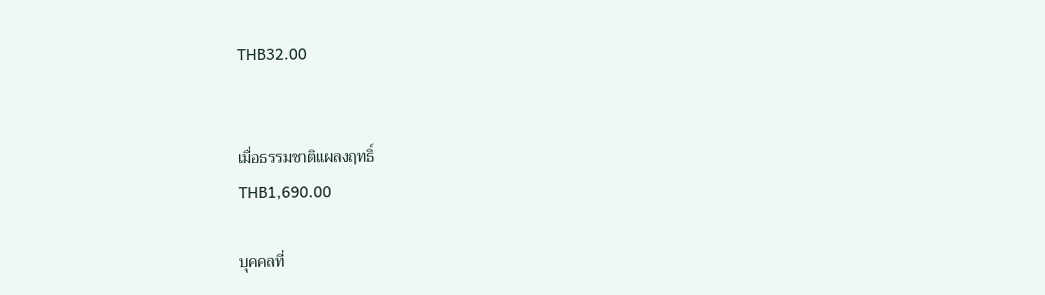THB32.00


เมื่อธรรมชาติแผลงฤทธิ์
THB1,690.00

บุคคลที่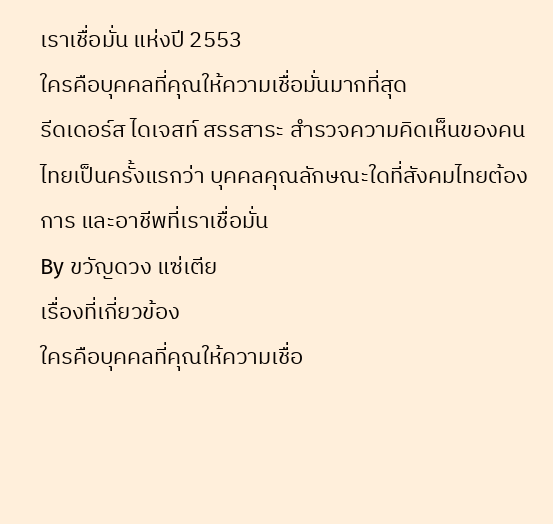เราเชื่อมั่น แห่งปี 2553
ใครคือบุคคลที่คุณให้ความเชื่อมั่นมากที่สุด
รีดเดอร์ส ไดเจสท์ สรรสาระ สำรวจความคิดเห็นของคนไทยเป็นครั้งแรกว่า บุคคลคุณลักษณะใดที่สังคมไทยต้องการ และอาชีพที่เราเชื่อมั่น
By ขวัญดวง แซ่เตีย
เรื่องที่เกี่ยวข้อง
ใครคือบุคคลที่คุณให้ความเชื่อ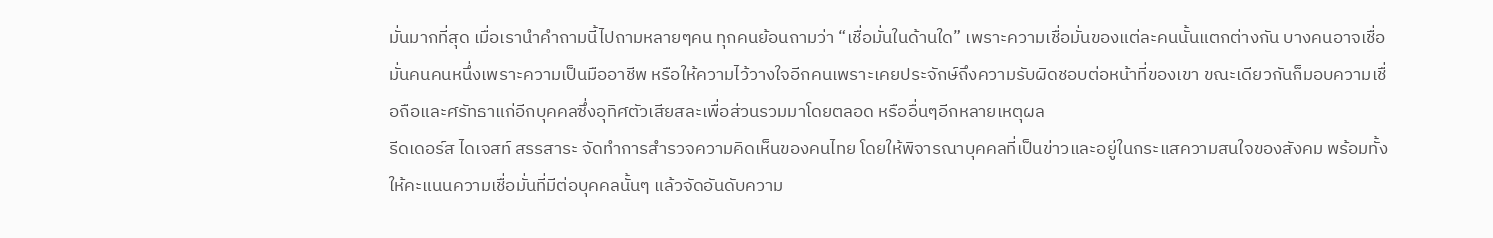มั่นมากที่สุด เมื่อเรานำคำถามนี้ไปถามหลายๆคน ทุกคนย้อนถามว่า “เชื่อมั่นในด้านใด” เพราะความเชื่อมั่นของแต่ละคนนั้นแตกต่างกัน บางคนอาจเชื่อมั่นคนคนหนึ่งเพราะความเป็นมืออาชีพ หรือให้ความไว้วางใจอีกคนเพราะเคยประจักษ์ถึงความรับผิดชอบต่อหน้าที่ของเขา ขณะเดียวกันก็มอบความเชื่อถือและศรัทธาแก่อีกบุคคลซึ่งอุทิศตัวเสียสละเพื่อส่วนรวมมาโดยตลอด หรืออื่นๆอีกหลายเหตุผล
รีดเดอร์ส ไดเจสท์ สรรสาระ จัดทำการสำรวจความคิดเห็นของคนไทย โดยให้พิจารณาบุคคลที่เป็นข่าวและอยู่ในกระแสความสนใจของสังคม พร้อมทั้งให้คะแนนความเชื่อมั่นที่มีต่อบุคคลนั้นๆ แล้วจัดอันดับความ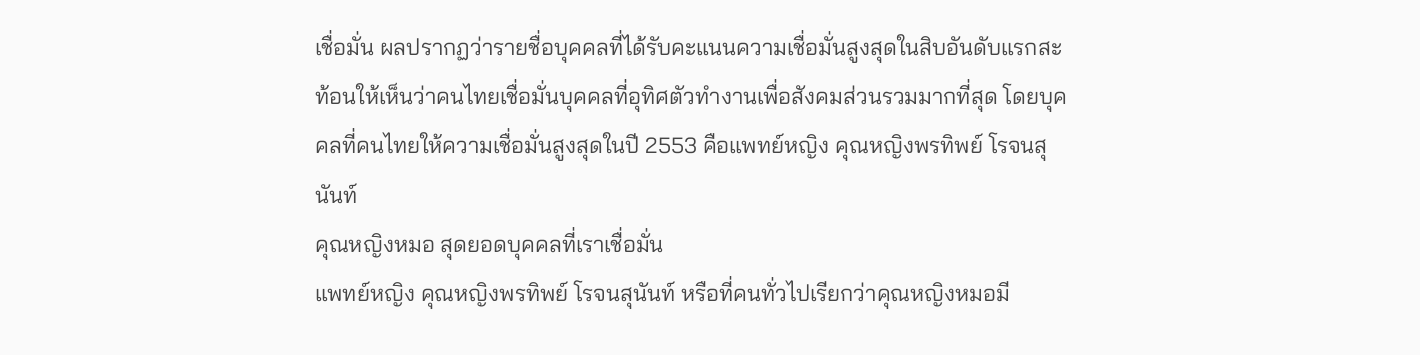เชื่อมั่น ผลปรากฏว่ารายชื่อบุคคลที่ได้รับคะแนนความเชื่อมั่นสูงสุดในสิบอันดับแรกสะท้อนให้เห็นว่าคนไทยเชื่อมั่นบุคคลที่อุทิศตัวทำงานเพื่อสังคมส่วนรวมมากที่สุด โดยบุคคลที่คนไทยให้ความเชื่อมั่นสูงสุดในปี 2553 คือแพทย์หญิง คุณหญิงพรทิพย์ โรจนสุนันท์
คุณหญิงหมอ สุดยอดบุคคลที่เราเชื่อมั่น
แพทย์หญิง คุณหญิงพรทิพย์ โรจนสุนันท์ หรือที่คนทั่วไปเรียกว่าคุณหญิงหมอมี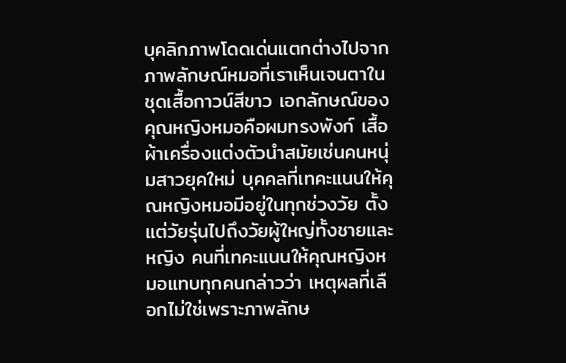บุคลิกภาพโดดเด่นแตกต่างไปจากภาพลักษณ์หมอที่เราเห็นเจนตาในชุดเสื้อกาวน์สีขาว เอกลักษณ์ของคุณหญิงหมอคือผมทรงพังก์ เสื้อผ้าเครื่องแต่งตัวนำสมัยเช่นคนหนุ่มสาวยุคใหม่ บุคคลที่เทคะแนนให้คุณหญิงหมอมีอยู่ในทุกช่วงวัย ตั้งแต่วัยรุ่นไปถึงวัยผู้ใหญ่ทั้งชายและหญิง คนที่เทคะแนนให้คุณหญิงหมอแทบทุกคนกล่าวว่า เหตุผลที่เลือกไม่ใช่เพราะภาพลักษ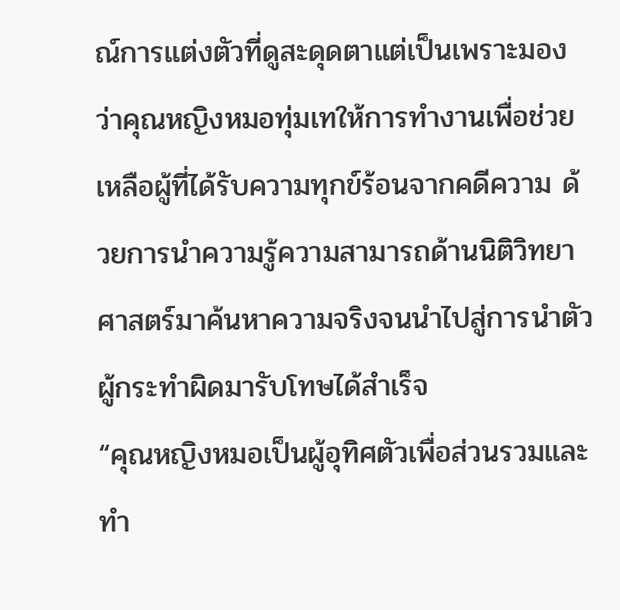ณ์การแต่งตัวที่ดูสะดุดตาแต่เป็นเพราะมองว่าคุณหญิงหมอทุ่มเทให้การทำงานเพื่อช่วยเหลือผู้ที่ได้รับความทุกข์ร้อนจากคดีความ ด้วยการนำความรู้ความสามารถด้านนิติวิทยาศาสตร์มาค้นหาความจริงจนนำไปสู่การนำตัวผู้กระทำผิดมารับโทษได้สำเร็จ
“คุณหญิงหมอเป็นผู้อุทิศตัวเพื่อส่วนรวมและทำ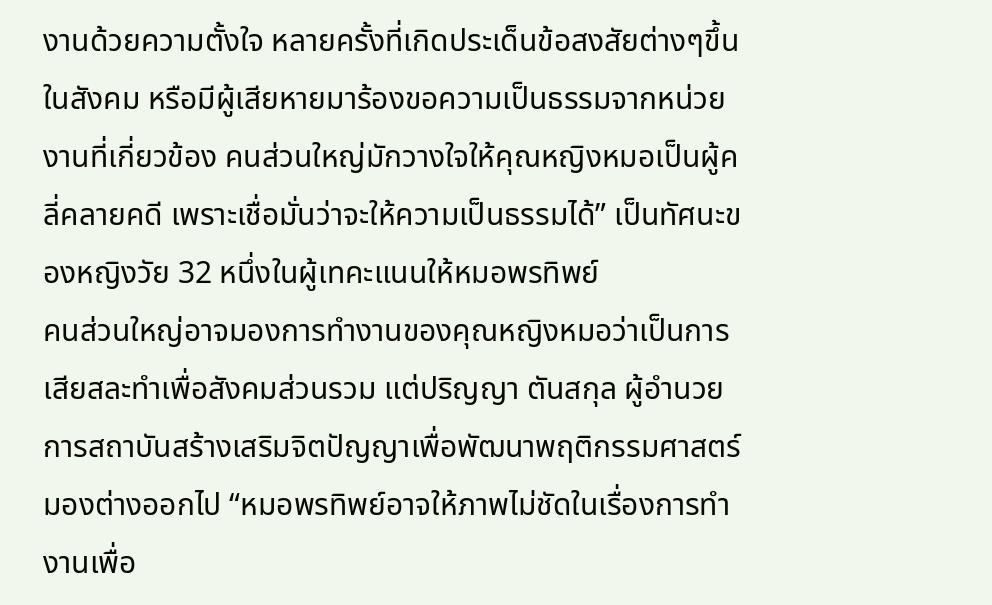งานด้วยความตั้งใจ หลายครั้งที่เกิดประเด็นข้อสงสัยต่างๆขึ้นในสังคม หรือมีผู้เสียหายมาร้องขอความเป็นธรรมจากหน่วยงานที่เกี่ยวข้อง คนส่วนใหญ่มักวางใจให้คุณหญิงหมอเป็นผู้คลี่คลายคดี เพราะเชื่อมั่นว่าจะให้ความเป็นธรรมได้” เป็นทัศนะของหญิงวัย 32 หนึ่งในผู้เทคะแนนให้หมอพรทิพย์
คนส่วนใหญ่อาจมองการทำงานของคุณหญิงหมอว่าเป็นการเสียสละทำเพื่อสังคมส่วนรวม แต่ปริญญา ตันสกุล ผู้อำนวยการสถาบันสร้างเสริมจิตปัญญาเพื่อพัฒนาพฤติกรรมศาสตร์ มองต่างออกไป “หมอพรทิพย์อาจให้ภาพไม่ชัดในเรื่องการทำงานเพื่อ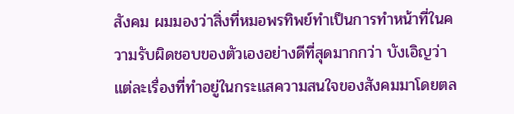สังคม ผมมองว่าสิ่งที่หมอพรทิพย์ทำเป็นการทำหน้าที่ในความรับผิดชอบของตัวเองอย่างดีที่สุดมากกว่า บังเอิญว่าแต่ละเรื่องที่ทำอยู่ในกระแสความสนใจของสังคมมาโดยตล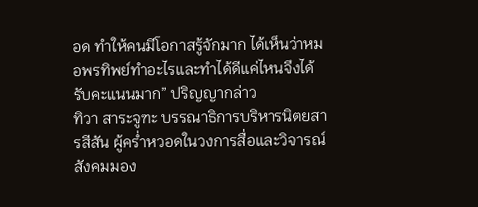อด ทำให้คนมีโอกาสรู้จักมาก ได้เห็นว่าหมอพรทิพย์ทำอะไรและทำได้ดีแค่ไหนจึงได้รับคะแนนมาก” ปริญญากล่าว
ทิวา สาระจูฑะ บรรณาธิการบริหารนิตยสารสีสัน ผู้คร่ำหวอดในวงการสื่อและวิจารณ์สังคมมอง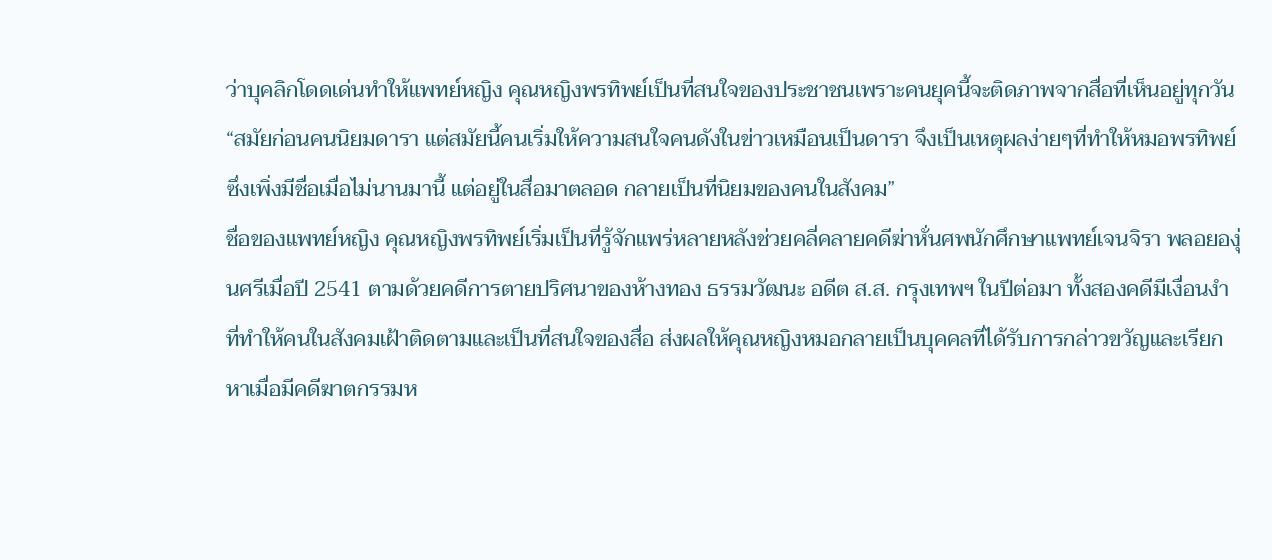ว่าบุคลิกโดดเด่นทำให้แพทย์หญิง คุณหญิงพรทิพย์เป็นที่สนใจของประชาชนเพราะคนยุคนี้จะติดภาพจากสื่อที่เห็นอยู่ทุกวัน “สมัยก่อนคนนิยมดารา แต่สมัยนี้คนเริ่มให้ความสนใจคนดังในข่าวเหมือนเป็นดารา จึงเป็นเหตุผลง่ายๆที่ทำให้หมอพรทิพย์ซึ่งเพิ่งมีชื่อเมื่อไม่นานมานี้ แต่อยู่ในสื่อมาตลอด กลายเป็นที่นิยมของคนในสังคม”
ชื่อของแพทย์หญิง คุณหญิงพรทิพย์เริ่มเป็นที่รู้จักแพร่หลายหลังช่วยคลี่คลายคดีฆ่าหั่นศพนักศึกษาแพทย์เจนจิรา พลอยองุ่นศรีเมื่อปี 2541 ตามด้วยคดีการตายปริศนาของห้างทอง ธรรมวัฒนะ อดีต ส.ส. กรุงเทพฯ ในปีต่อมา ทั้งสองคดีมีเงื่อนงำที่ทำให้คนในสังคมเฝ้าติดตามและเป็นที่สนใจของสื่อ ส่งผลให้คุณหญิงหมอกลายเป็นบุคคลที่ได้รับการกล่าวขวัญและเรียกหาเมื่อมีคดีฆาตกรรมห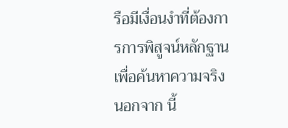รือมีเงื่อนงำที่ต้องการการพิสูจน์หลักฐานเพื่อค้นหาความจริง นอกจาก นี้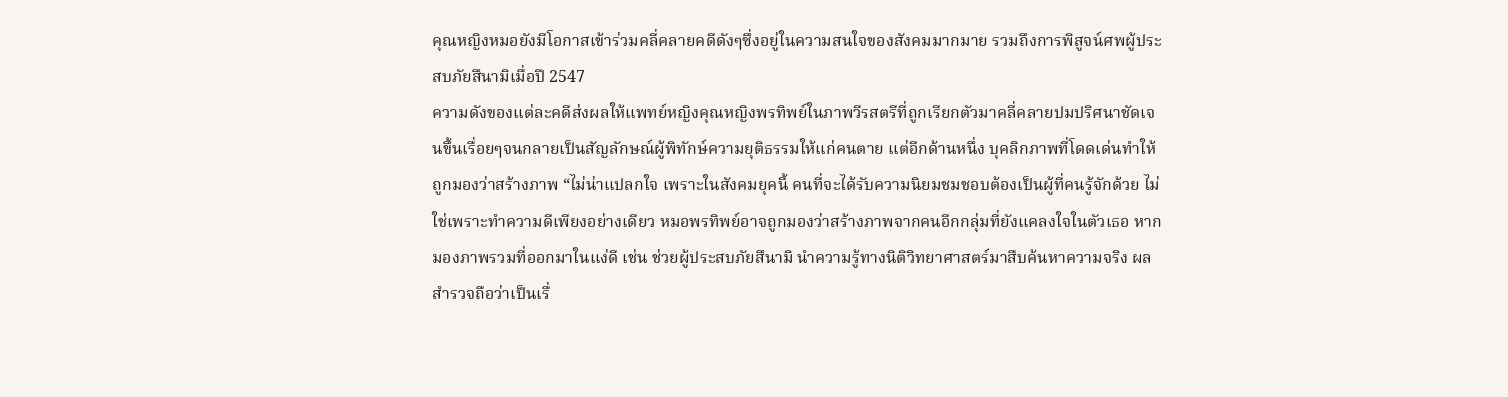คุณหญิงหมอยังมีโอกาสเข้าร่วมคลี่คลายคดีดังๆซึ่งอยู่ในความสนใจของสังคมมากมาย รวมถึงการพิสูจน์ศพผู้ประสบภัยสึนามิเมื่อปี 2547
ความดังของแต่ละคดีส่งผลให้แพทย์หญิงคุณหญิงพรทิพย์ในภาพวีรสตรีที่ถูกเรียกตัวมาคลี่คลายปมปริศนาชัดเจนขึ้นเรื่อยๆจนกลายเป็นสัญลักษณ์ผู้พิทักษ์ความยุติธรรมให้แก่คนตาย แต่อีกด้านหนึ่ง บุคลิกภาพที่โดดเด่นทำให้ถูกมองว่าสร้างภาพ “ไม่น่าแปลกใจ เพราะในสังคมยุคนี้ คนที่จะได้รับความนิยมชมชอบต้องเป็นผู้ที่คนรู้จักด้วย ไม่ใช่เพราะทำความดีเพียงอย่างเดียว หมอพรทิพย์อาจถูกมองว่าสร้างภาพจากคนอีกกลุ่มที่ยังแคลงใจในตัวเธอ หากมองภาพรวมที่ออกมาในแง่ดี เช่น ช่วยผู้ประสบภัยสึนามิ นำความรู้ทางนิติวิทยาศาสตร์มาสืบค้นหาความจริง ผลสำรวจถือว่าเป็นเรื่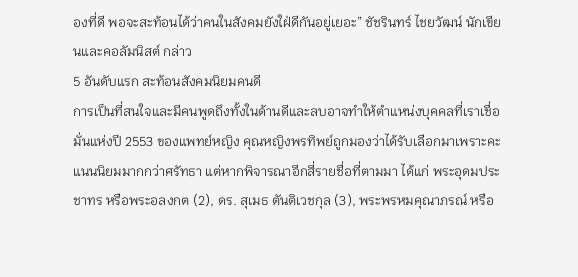องที่ดี พอจะสะท้อนได้ว่าคนในสังคมยังใฝ่ดีกันอยู่เยอะ” ชัชรินทร์ ไชยวัฒน์ นักเขียนและคอลัมนิสต์ กล่าว
5 อันดับแรก สะท้อนสังคมนิยมคนดี
การเป็นที่สนใจและมีคนพูดถึงทั้งในด้านดีและลบอาจทำให้ตำแหน่งบุคคลที่เราเชื่อมั่นแห่งปี 2553 ของแพทย์หญิง คุณหญิงพรทิพย์ถูกมองว่าได้รับเลือกมาเพราะคะแนนนิยมมากกว่าศรัทธา แต่หากพิจารณาอีกสี่รายชื่อที่ตามมา ได้แก่ พระอุดมประชาทร หรือพระอลงกต (2), ดร. สุเมธ ตันติเวชกุล (3), พระพรหมคุณาภรณ์ หรือ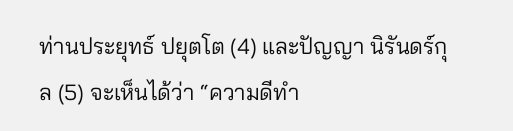ท่านประยุทธ์ ปยุตโต (4) และปัญญา นิรันดร์กุล (5) จะเห็นได้ว่า “ความดีทำ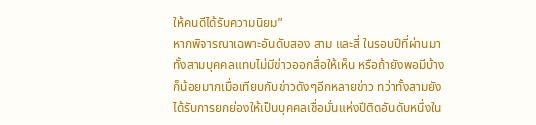ให้คนดีได้รับความนิยม”
หากพิจารณาเฉพาะอันดับสอง สาม และสี่ ในรอบปีที่ผ่านมา ทั้งสามบุคคลแทบไม่มีข่าวออกสื่อให้เห็น หรือถ้ายังพอมีบ้างก็น้อยมากเมื่อเทียบกับข่าวดังๆอีกหลายข่าว ทว่าทั้งสามยังได้รับการยกย่องให้เป็นบุคคลเชื่อมั่นแห่งปีติดอันดับหนึ่งใน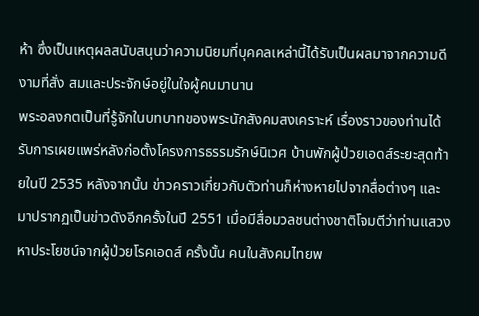ห้า ซึ่งเป็นเหตุผลสนับสนุนว่าความนิยมที่บุคคลเหล่านี้ได้รับเป็นผลมาจากความดีงามที่สั่ง สมและประจักษ์อยู่ในใจผู้คนมานาน
พระอลงกตเป็นที่รู้จักในบทบาทของพระนักสังคมสงเคราะห์ เรื่องราวของท่านได้รับการเผยแพร่หลังก่อตั้งโครงการธรรมรักษ์นิเวศ บ้านพักผู้ป่วยเอดส์ระยะสุดท้ายในปี 2535 หลังจากนั้น ข่าวคราวเกี่ยวกับตัวท่านก็ห่างหายไปจากสื่อต่างๆ และมาปรากฏเป็นข่าวดังอีกครั้งในปี 2551 เมื่อมีสื่อมวลชนต่างชาติโจมตีว่าท่านแสวงหาประโยชน์จากผู้ป่วยโรคเอดส์ ครั้งนั้น คนในสังคมไทยพ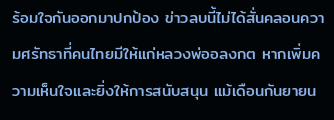ร้อมใจกันออกมาปกป้อง ข่าวลบนี้ไม่ได้สั่นคลอนความศรัทธาที่คนไทยมีให้แก่หลวงพ่ออลงกต หากเพิ่มความเห็นใจและยิ่งให้การสนับสนุน แม้เดือนกันยายน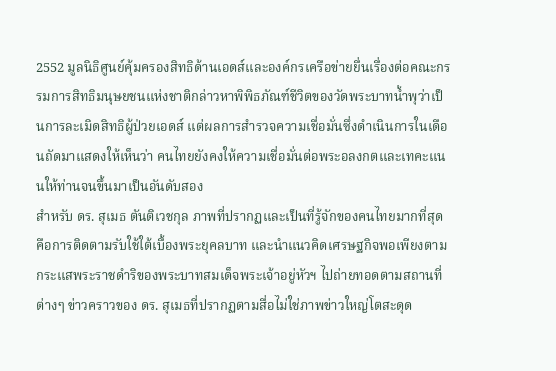2552 มูลนิธิศูนย์คุ้มครองสิทธิด้านเอดส์และองค์กรเครือข่ายยื่นเรื่องต่อคณะกรรมการสิทธิมนุษยชนแห่งชาติกล่าวหาพิพิธภัณฑ์ชีวิตของวัดพระบาทน้ำพุว่าเป็นการละเมิดสิทธิผู้ป่วยเอดส์ แต่ผลการสำรวจความเชื่อมั่นซึ่งดำเนินการในเดือนถัดมาแสดงให้เห็นว่า คนไทยยังคงให้ความเชื่อมั่นต่อพระอลงกตและเทคะแนนให้ท่านจนขึ้นมาเป็นอันดับสอง
สำหรับ ดร. สุเมธ ตันติเวชกุล ภาพที่ปรากฏและเป็นที่รู้จักของคนไทยมากที่สุดคือการติดตามรับใช้ใต้เบื้องพระยุคลบาท และนำแนวคิดเศรษฐกิจพอเพียงตามกระแสพระราชดำริของพระบาทสมเด็จพระเจ้าอยู่หัวฯ ไปถ่ายทอดตามสถานที่ต่างๆ ข่าวคราวของ ดร. สุเมธที่ปรากฏตามสื่อไม่ใช่ภาพข่าวใหญ่โตสะดุด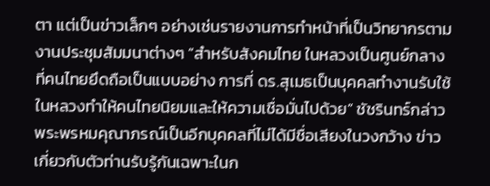ตา แต่เป็นข่าวเล็กๆ อย่างเช่นรายงานการทำหน้าที่เป็นวิทยากรตามงานประชุมสัมมนาต่างๆ “สำหรับสังคมไทย ในหลวงเป็นศูนย์กลางที่คนไทยยึดถือเป็นแบบอย่าง การที่ ดร.สุเมธเป็นบุคคลทำงานรับใช้ในหลวงทำให้คนไทยนิยมและให้ความเชื่อมั่นไปด้วย” ชัชรินทร์กล่าว
พระพรหมคุณาภรณ์เป็นอีกบุคคลที่ไม่ได้มีชื่อเสียงในวงกว้าง ข่าวเกี่ยวกับตัวท่านรับรู้กันเฉพาะในก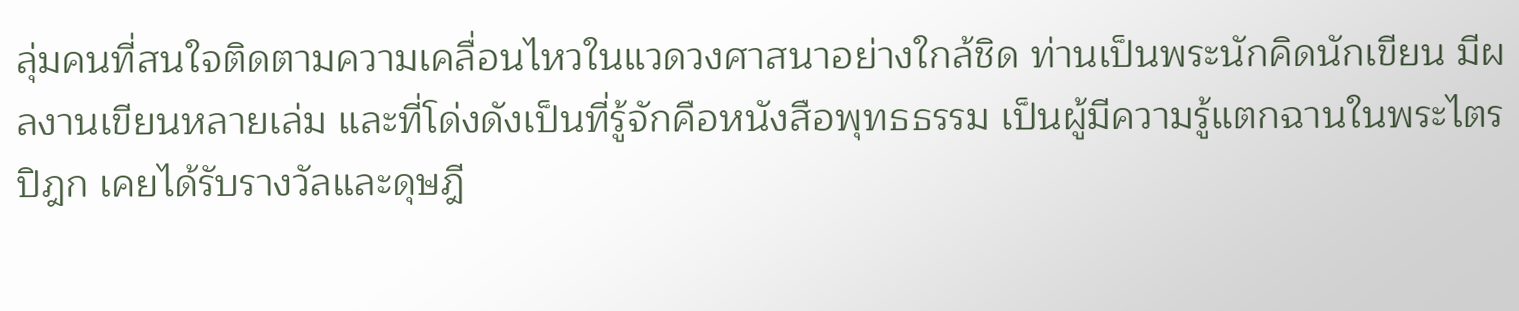ลุ่มคนที่สนใจติดตามความเคลื่อนไหวในแวดวงศาสนาอย่างใกล้ชิด ท่านเป็นพระนักคิดนักเขียน มีผลงานเขียนหลายเล่ม และที่โด่งดังเป็นที่รู้จักคือหนังสือพุทธธรรม เป็นผู้มีความรู้แตกฉานในพระไตรปิฎก เคยได้รับรางวัลและดุษฎี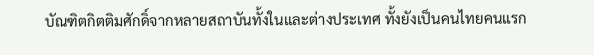บัณฑิตกิตติมศักดิ์จากหลายสถาบันทั้งในและต่างประเทศ ทั้งยังเป็นคนไทยคนแรก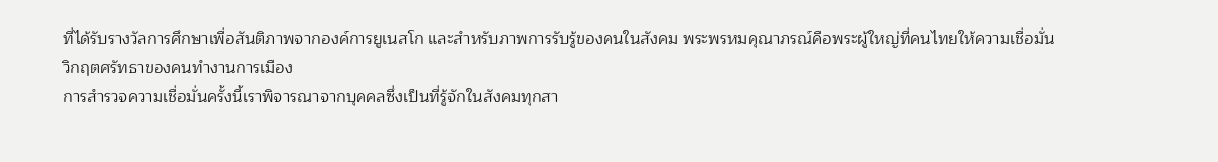ที่ได้รับรางวัลการศึกษาเพื่อสันติภาพจากองค์การยูเนสโก และสำหรับภาพการรับรู้ของคนในสังคม พระพรหมคุณาภรณ์คือพระผู้ใหญ่ที่คนไทยให้ความเชื่อมั่น
วิกฤตศรัทธาของคนทำงานการเมือง
การสำรวจความเชื่อมั่นครั้งนี้เราพิจารณาจากบุคคลซึ่งเป็นที่รู้จักในสังคมทุกสา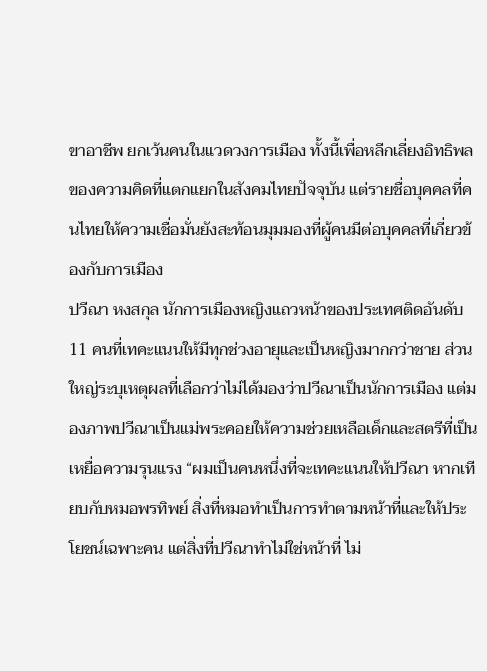ขาอาชีพ ยกเว้นคนในแวดวงการเมือง ทั้งนี้เพื่อหลีกเลี่ยงอิทธิพลของความคิดที่แตกแยกในสังคมไทยปัจจุบัน แต่รายชื่อบุคคลที่คนไทยให้ความเชื่อมั่นยังสะท้อนมุมมองที่ผู้คนมีต่อบุคคลที่เกี่ยวข้องกับการเมือง
ปวีณา หงสกุล นักการเมืองหญิงแถวหน้าของประเทศติดอันดับ 11 คนที่เทคะแนนให้มีทุกช่วงอายุและเป็นหญิงมากกว่าชาย ส่วนใหญ่ระบุเหตุผลที่เลือกว่าไม่ได้มองว่าปวีณาเป็นนักการเมือง แต่มองภาพปวีณาเป็นแม่พระคอยให้ความช่วยเหลือเด็กและสตรีที่เป็นเหยื่อความรุนแรง “ผมเป็นคนหนึ่งที่จะเทคะแนนให้ปวีณา หากเทียบกับหมอพรทิพย์ สิ่งที่หมอทำเป็นการทำตามหน้าที่และให้ประโยชน์เฉพาะคน แต่สิ่งที่ปวีณาทำไม่ใช่หน้าที่ ไม่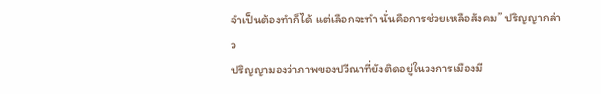จำเป็นต้องทำก็ได้ แต่เลือกจะทำ นั่นคือการช่วยเหลือสังคม” ปริญญากล่าว
ปริญญามองว่าภาพของปวีณาที่ยังติดอยู่ในวงการเมืองมี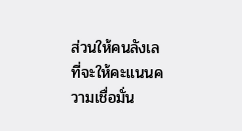ส่วนให้คนลังเลที่จะให้คะแนนความเชื่อมั่น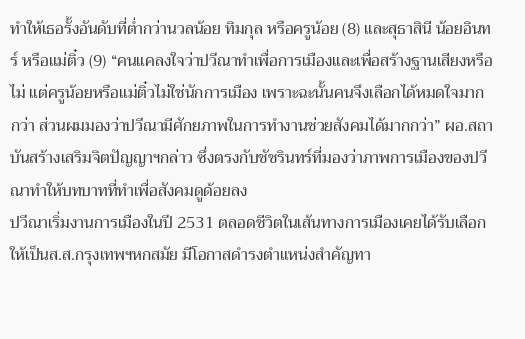ทำให้เธอรั้งอันดับที่ต่ำกว่านวลน้อย ทิมกุล หรือครูน้อย (8) และสุธาสินี น้อยอินทร์ หรือแม่ติ๋ว (9) “คนแคลงใจว่าปวีณาทำเพื่อการเมืองและเพื่อสร้างฐานเสียงหรือไม่ แต่ครูน้อยหรือแม่ติ๋วไม่ใช่นักการเมือง เพราะฉะนั้นคนจึงเลือกได้หมดใจมากกว่า ส่วนผมมองว่าปวีณามีศักยภาพในการทำงานช่วยสังคมได้มากกว่า” ผอ.สถาบันสร้างเสริมจิตปัญญาฯกล่าว ซึ่งตรงกับชัชรินทร์ที่มองว่าภาพการเมืองของปวีณาทำให้บทบาทที่ทำเพื่อสังคมดูด้อยลง
ปวีณาเริ่มงานการเมืองในปี 2531 ตลอดชีวิตในเส้นทางการเมืองเคยได้รับเลือกให้เป็นส.ส.กรุงเทพฯหกสมัย มีโอกาสดำรงตำแหน่งสำคัญทา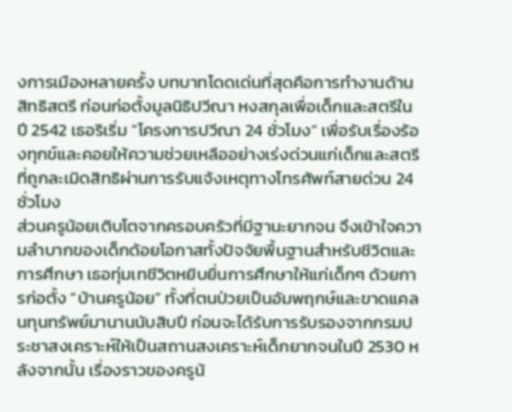งการเมืองหลายครั้ง บทบาทโดดเด่นที่สุดคือการทำงานด้านสิทธิสตรี ก่อนก่อตั้งมูลนิธิปวีณา หงสกุลเพื่อเด็กและสตรีในปี 2542 เธอริเริ่ม “โครงการปวีณา 24 ชั่วโมง” เพื่อรับเรื่องร้องทุกข์และคอยให้ความช่วยเหลืออย่างเร่งด่วนแก่เด็กและสตรีที่ถูกละเมิดสิทธิผ่านการรับแจ้งเหตุทางโทรศัพท์สายด่วน 24 ชั่วโมง
ส่วนครูน้อยเติบโตจากครอบครัวที่มีฐานะยากจน จึงเข้าใจความลำบากของเด็กด้อยโอกาสทั้งปัจจัยพื้นฐานสำหรับชีวิตและการศึกษา เธอทุ่มเทชีวิตหยิบยื่นการศึกษาให้แก่เด็กๆ ด้วยการก่อตั้ง “บ้านครูน้อย” ทั้งที่ตนป่วยเป็นอัมพฤกษ์และขาดแคลนทุนทรัพย์มานานนับสิบปี ก่อนจะได้รับการรับรองจากกรมประชาสงเคราะห์ให้เป็นสถานสงเคราะห์เด็กยากจนในปี 2530 หลังจากนั้น เรื่องราวของครูน้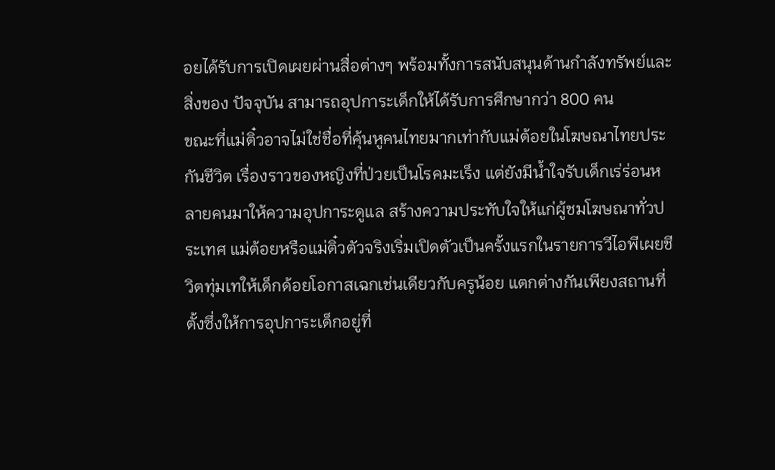อยได้รับการเปิดเผยผ่านสื่อต่างๆ พร้อมทั้งการสนับสนุนด้านกำลังทรัพย์และสิ่งของ ปัจจุบัน สามารถอุปการะเด็กให้ได้รับการศึกษากว่า 800 คน
ขณะที่แม่ติ๋วอาจไม่ใช่ชื่อที่คุ้นหูคนไทยมากเท่ากับแม่ต้อยในโฆษณาไทยประกันชีวิต เรื่องราวของหญิงที่ป่วยเป็นโรคมะเร็ง แต่ยังมีน้ำใจรับเด็กเร่ร่อนหลายคนมาให้ความอุปการะดูแล สร้างความประทับใจให้แก่ผู้ชมโฆษณาทั่วประเทศ แม่ต้อยหรือแม่ติ๋วตัวจริงเริ่มเปิดตัวเป็นครั้งแรกในรายการวีไอพีเผยชีวิตทุ่มเทให้เด็กด้อยโอกาสเฉกเช่นเดียวกับครูน้อย แตกต่างกันเพียงสถานที่ตั้งซึ่งให้การอุปการะเด็กอยู่ที่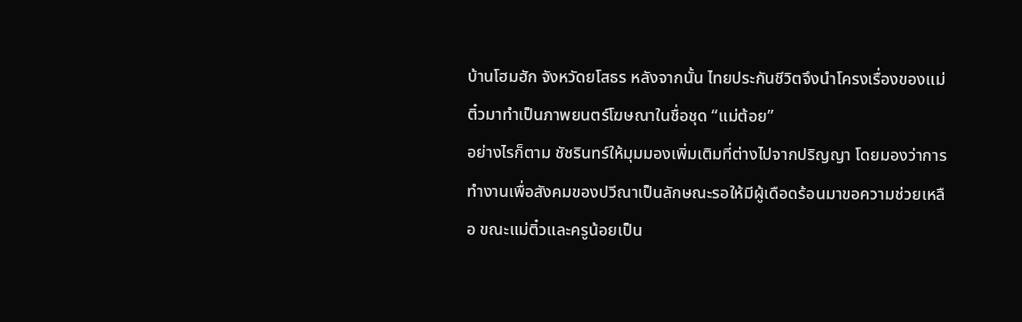บ้านโฮมฮัก จังหวัดยโสธร หลังจากนั้น ไทยประกันชีวิตจึงนำโครงเรื่องของแม่ติ๋วมาทำเป็นภาพยนตร์โฆษณาในชื่อชุด “แม่ต้อย”
อย่างไรก็ตาม ชัชรินทร์ให้มุมมองเพิ่มเติมที่ต่างไปจากปริญญา โดยมองว่าการทำงานเพื่อสังคมของปวีณาเป็นลักษณะรอให้มีผู้เดือดร้อนมาขอความช่วยเหลือ ขณะแม่ติ๋วและครูน้อยเป็น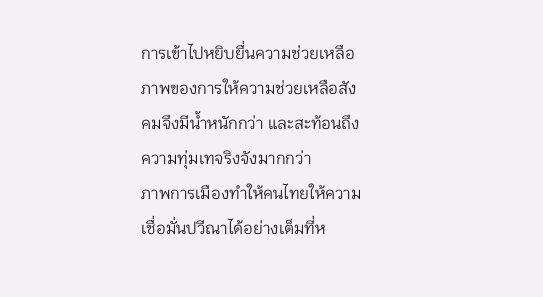การเข้าไปหยิบยื่นความช่วยเหลือ ภาพของการให้ความช่วยเหลือสังคมจึงมีน้ำหนักกว่า และสะท้อนถึงความทุ่มเทจริงจังมากกว่า
ภาพการเมืองทำให้คนไทยให้ความเชื่อมั่นปวีณาได้อย่างเต็มที่ห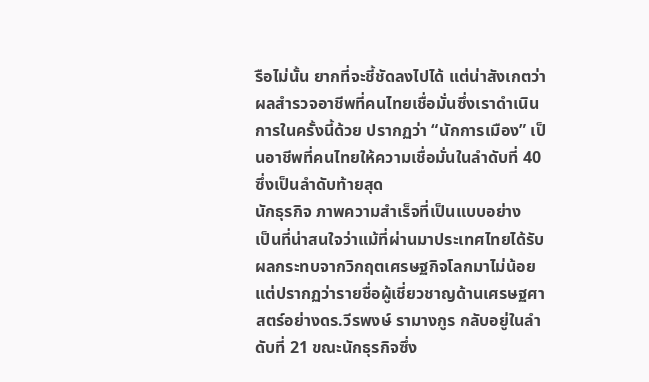รือไม่นั้น ยากที่จะชี้ชัดลงไปได้ แต่น่าสังเกตว่าผลสำรวจอาชีพที่คนไทยเชื่อมั่นซึ่งเราดำเนินการในครั้งนี้ด้วย ปรากฏว่า “นักการเมือง” เป็นอาชีพที่คนไทยให้ความเชื่อมั่นในลำดับที่ 40 ซึ่งเป็นลำดับท้ายสุด
นักธุรกิจ ภาพความสำเร็จที่เป็นแบบอย่าง
เป็นที่น่าสนใจว่าแม้ที่ผ่านมาประเทศไทยได้รับผลกระทบจากวิกฤตเศรษฐกิจโลกมาไม่น้อย แต่ปรากฏว่ารายชื่อผู้เชี่ยวชาญด้านเศรษฐศาสตร์อย่างดร.วีรพงษ์ รามางกูร กลับอยู่ในลำดับที่ 21 ขณะนักธุรกิจซึ่ง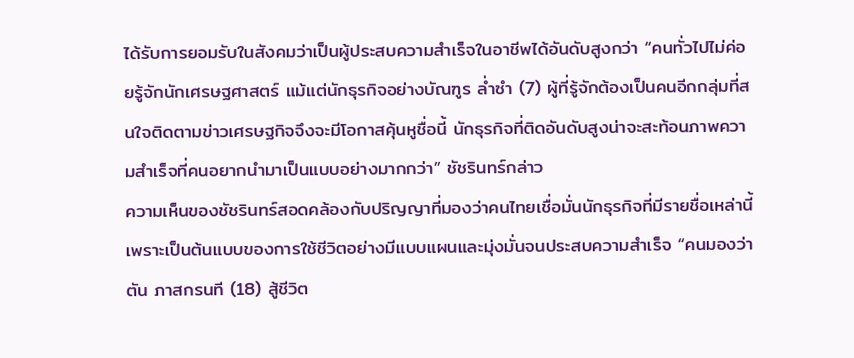ได้รับการยอมรับในสังคมว่าเป็นผู้ประสบความสำเร็จในอาชีพได้อันดับสูงกว่า “คนทั่วไปไม่ค่อยรู้จักนักเศรษฐศาสตร์ แม้แต่นักธุรกิจอย่างบัณฑูร ล่ำซำ (7) ผู้ที่รู้จักต้องเป็นคนอีกกลุ่มที่สนใจติดตามข่าวเศรษฐกิจจึงจะมีโอกาสคุ้นหูชื่อนี้ นักธุรกิจที่ติดอันดับสูงน่าจะสะท้อนภาพความสำเร็จที่คนอยากนำมาเป็นแบบอย่างมากกว่า” ชัชรินทร์กล่าว
ความเห็นของชัชรินทร์สอดคล้องกับปริญญาที่มองว่าคนไทยเชื่อมั่นนักธุรกิจที่มีรายชื่อเหล่านี้เพราะเป็นต้นแบบของการใช้ชีวิตอย่างมีแบบแผนและมุ่งมั่นจนประสบความสำเร็จ “คนมองว่าตัน ภาสกรนที (18) สู้ชีวิต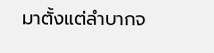มาตั้งแต่ลำบากจ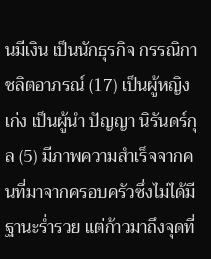นมีเงิน เป็นนักธุรกิจ กรรณิกา ชลิตอาภรณ์ (17) เป็นผู้หญิงเก่ง เป็นผู้นำ ปัญญา นิรันดร์กุล (5) มีภาพความสำเร็จจากคนที่มาจากครอบครัวซึ่งไม่ได้มีฐานะร่ำรวย แต่ก้าวมาถึงจุดที่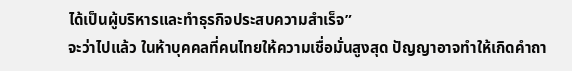ได้เป็นผู้บริหารและทำธุรกิจประสบความสำเร็จ”
จะว่าไปแล้ว ในห้าบุคคลที่คนไทยให้ความเชื่อมั่นสูงสุด ปัญญาอาจทำให้เกิดคำถา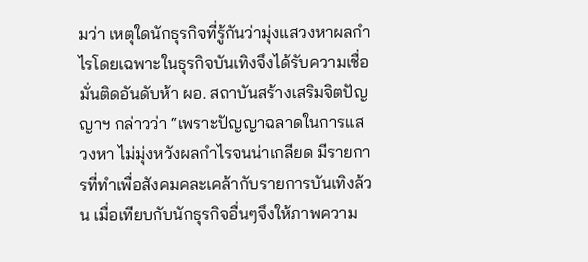มว่า เหตุใดนักธุรกิจที่รู้กันว่ามุ่งแสวงหาผลกำไรโดยเฉพาะในธุรกิจบันเทิงจึงได้รับความเชื่อมั่นติดอันดับห้า ผอ. สถาบันสร้างเสริมจิตปัญญาฯ กล่าวว่า “เพราะปัญญาฉลาดในการแสวงหา ไม่มุ่งหวังผลกำไรจนน่าเกลียด มีรายการที่ทำเพื่อสังคมคละเคล้ากับรายการบันเทิงล้วน เมื่อเทียบกับนักธุรกิจอื่นๆจึงให้ภาพความ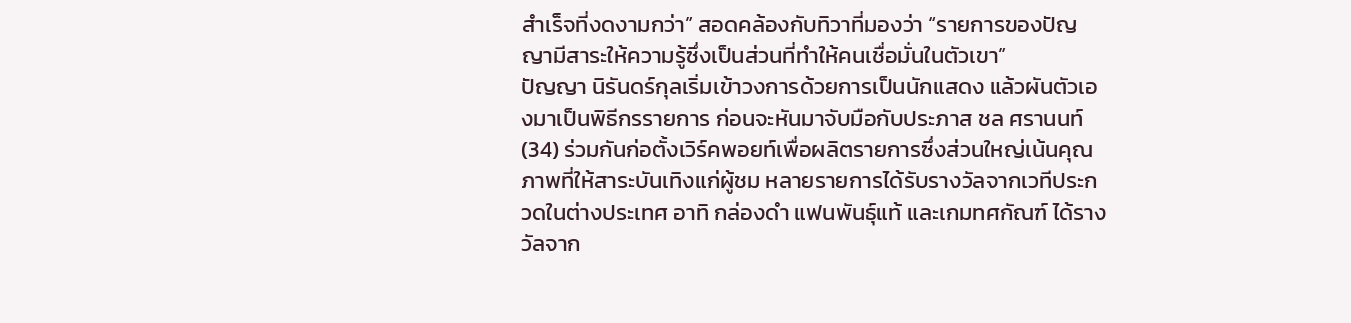สำเร็จที่งดงามกว่า” สอดคล้องกับทิวาที่มองว่า “รายการของปัญญามีสาระให้ความรู้ซึ่งเป็นส่วนที่ทำให้คนเชื่อมั่นในตัวเขา”
ปัญญา นิรันดร์กุลเริ่มเข้าวงการด้วยการเป็นนักแสดง แล้วผันตัวเองมาเป็นพิธีกรรายการ ก่อนจะหันมาจับมือกับประภาส ชล ศรานนท์ (34) ร่วมกันก่อตั้งเวิร์คพอยท์เพื่อผลิตรายการซึ่งส่วนใหญ่เน้นคุณภาพที่ให้สาระบันเทิงแก่ผู้ชม หลายรายการได้รับรางวัลจากเวทีประกวดในต่างประเทศ อาทิ กล่องดำ แฟนพันธุ์แท้ และเกมทศกัณฑ์ ได้รางวัลจาก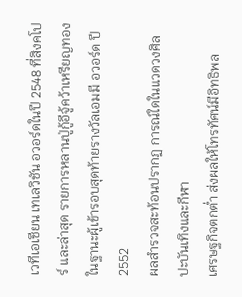เวทีเอเชียน เทเลวิชัน อวอร์ดในปี 2548 ที่สิงคโปร์ และล่าสุด รายการหลานปู่กู้อีจู้คว้าเหรียญทองในฐานะผู้เข้ารอบสุดท้ายรางวัลเอมมี อวอร์ด ปี 2552
ผลสำรวจสะท้อนปรากฏ การณ์ใดในแวดวงศิลปะบันเทิงและกีฬา
เศรษฐกิจตกต่ำ ส่งผลให้โทรทัศน์มีอิทธิพล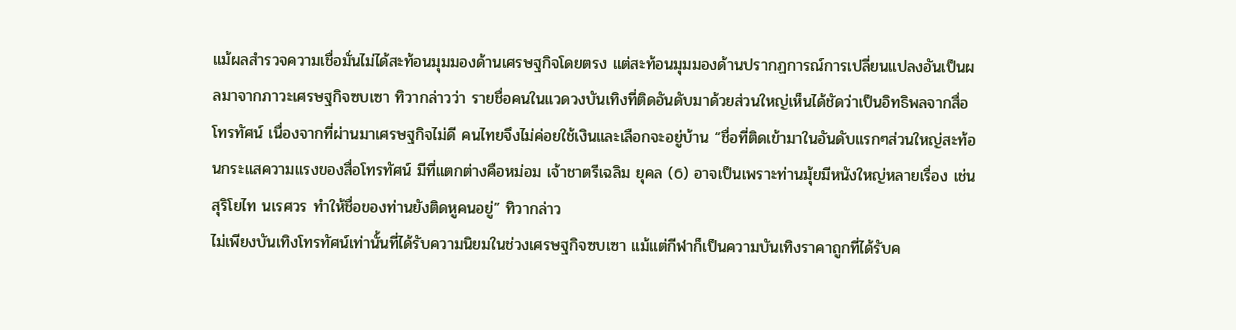แม้ผลสำรวจความเชื่อมั่นไม่ได้สะท้อนมุมมองด้านเศรษฐกิจโดยตรง แต่สะท้อนมุมมองด้านปรากฏการณ์การเปลี่ยนแปลงอันเป็นผลมาจากภาวะเศรษฐกิจซบเซา ทิวากล่าวว่า รายชื่อคนในแวดวงบันเทิงที่ติดอันดับมาด้วยส่วนใหญ่เห็นได้ชัดว่าเป็นอิทธิพลจากสื่อโทรทัศน์ เนื่องจากที่ผ่านมาเศรษฐกิจไม่ดี คนไทยจึงไม่ค่อยใช้เงินและเลือกจะอยู่บ้าน “ชื่อที่ติดเข้ามาในอันดับแรกๆส่วนใหญ่สะท้อนกระแสความแรงของสื่อโทรทัศน์ มีที่แตกต่างคือหม่อม เจ้าชาตรีเฉลิม ยุคล (6) อาจเป็นเพราะท่านมุ้ยมีหนังใหญ่หลายเรื่อง เช่น สุริโยไท นเรศวร ทำให้ชื่อของท่านยังติดหูคนอยู่” ทิวากล่าว
ไม่เพียงบันเทิงโทรทัศน์เท่านั้นที่ได้รับความนิยมในช่วงเศรษฐกิจซบเซา แม้แต่กีฬาก็เป็นความบันเทิงราคาถูกที่ได้รับค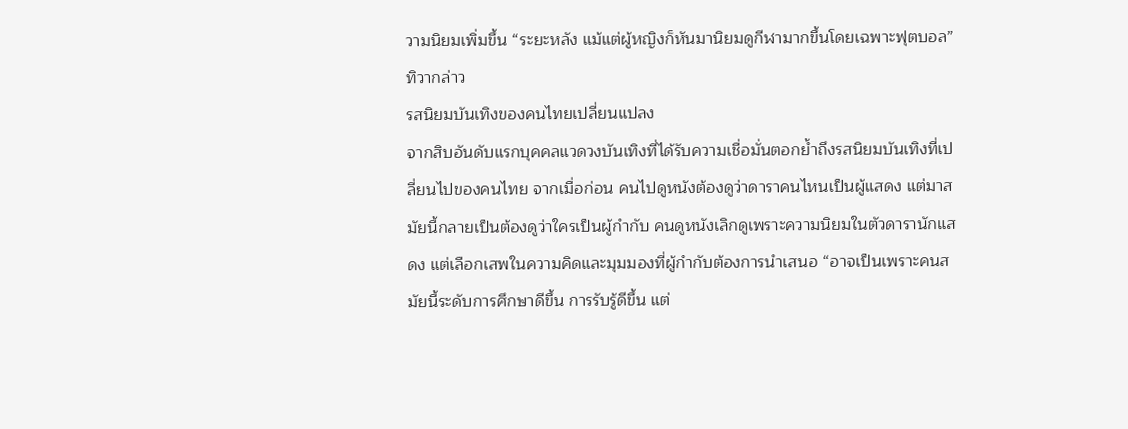วามนิยมเพิ่มขึ้น “ระยะหลัง แม้แต่ผู้หญิงก็หันมานิยมดูกีฬามากขึ้นโดยเฉพาะฟุตบอล” ทิวากล่าว
รสนิยมบันเทิงของคนไทยเปลี่ยนแปลง
จากสิบอันดับแรกบุคคลแวดวงบันเทิงที่ได้รับความเชื่อมั่นตอกย้ำถึงรสนิยมบันเทิงที่เปลี่ยนไปของคนไทย จากเมื่อก่อน คนไปดูหนังต้องดูว่าดาราคนไหนเป็นผู้แสดง แต่มาสมัยนี้กลายเป็นต้องดูว่าใครเป็นผู้กำกับ คนดูหนังเลิกดูเพราะความนิยมในตัวดารานักแสดง แต่เลือกเสพในความคิดและมุมมองที่ผู้กำกับต้องการนำเสนอ “อาจเป็นเพราะคนสมัยนี้ระดับการศึกษาดีขึ้น การรับรู้ดีขึ้น แต่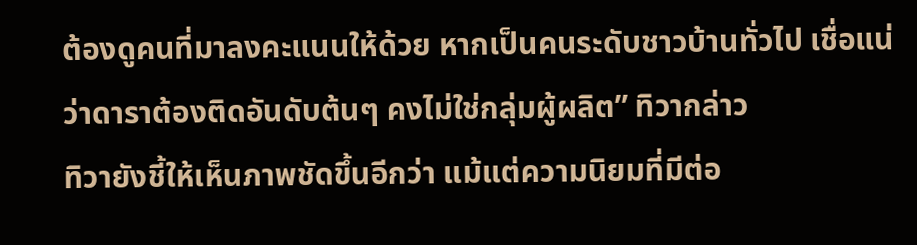ต้องดูคนที่มาลงคะแนนให้ด้วย หากเป็นคนระดับชาวบ้านทั่วไป เชื่อแน่ว่าดาราต้องติดอันดับต้นๆ คงไม่ใช่กลุ่มผู้ผลิต” ทิวากล่าว
ทิวายังชี้ให้เห็นภาพชัดขึ้นอีกว่า แม้แต่ความนิยมที่มีต่อ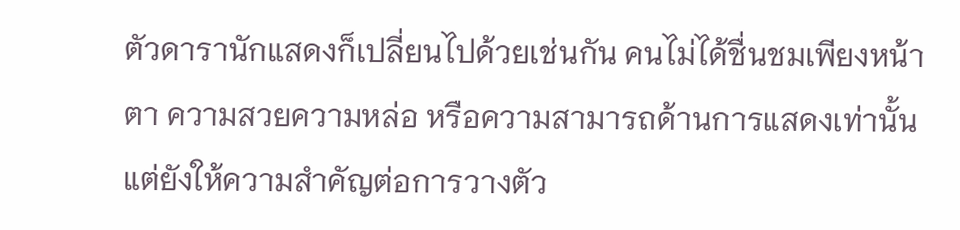ตัวดารานักแสดงก็เปลี่ยนไปด้วยเช่นกัน คนไม่ได้ชื่นชมเพียงหน้าตา ความสวยความหล่อ หรือความสามารถด้านการแสดงเท่านั้น แต่ยังให้ความสำคัญต่อการวางตัว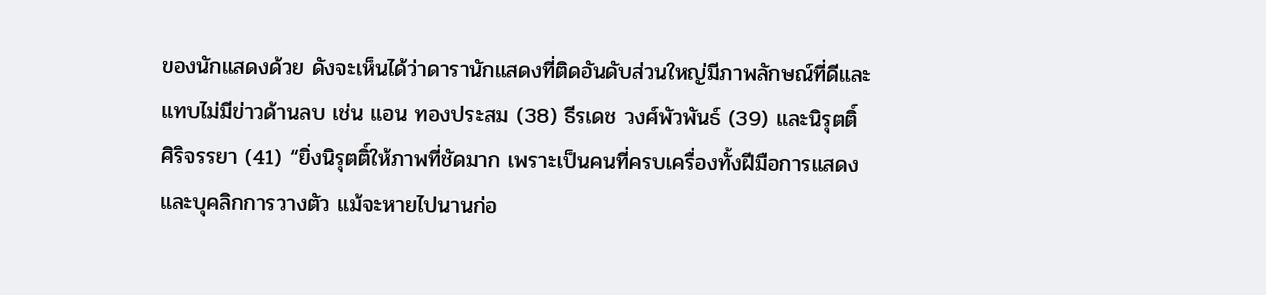ของนักแสดงด้วย ดังจะเห็นได้ว่าดารานักแสดงที่ติดอันดับส่วนใหญ่มีภาพลักษณ์ที่ดีและแทบไม่มีข่าวด้านลบ เช่น แอน ทองประสม (38) ธีรเดช วงศ์พัวพันธ์ (39) และนิรุตติ์ ศิริจรรยา (41) “ยิ่งนิรุตติ์ให้ภาพที่ชัดมาก เพราะเป็นคนที่ครบเครื่องทั้งฝีมือการแสดงและบุคลิกการวางตัว แม้จะหายไปนานก่อ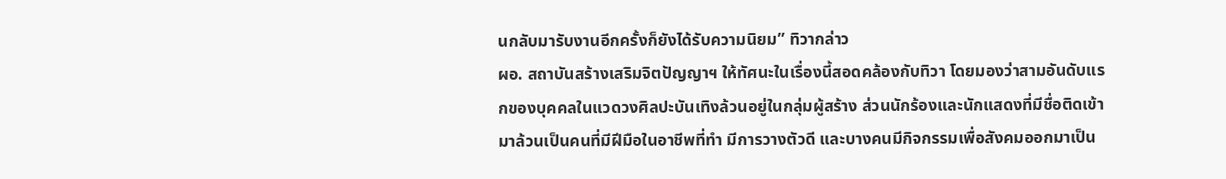นกลับมารับงานอีกครั้งก็ยังได้รับความนิยม” ทิวากล่าว
ผอ. สถาบันสร้างเสริมจิตปัญญาฯ ให้ทัศนะในเรื่องนี้สอดคล้องกับทิวา โดยมองว่าสามอันดับแรกของบุคคลในแวดวงศิลปะบันเทิงล้วนอยู่ในกลุ่มผู้สร้าง ส่วนนักร้องและนักแสดงที่มีชื่อติดเข้ามาล้วนเป็นคนที่มีฝีมือในอาชีพที่ทำ มีการวางตัวดี และบางคนมีกิจกรรมเพื่อสังคมออกมาเป็น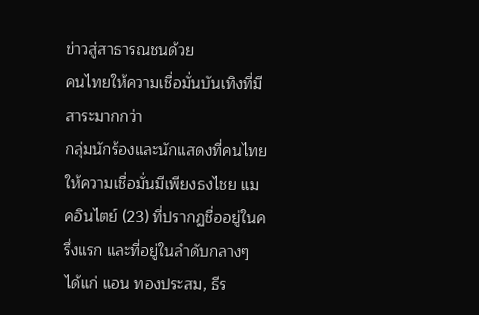ข่าวสู่สาธารณชนด้วย
คนไทยให้ความเชื่อมั่นบันเทิงที่มีสาระมากกว่า
กลุ่มนักร้องและนักแสดงที่คนไทยให้ความเชื่อมั่นมีเพียงธงไชย แมคอินไตย์ (23) ที่ปรากฏชื่ออยู่ในครึ่งแรก และที่อยู่ในลำดับกลางๆ ได้แก่ แอน ทองประสม, ธีร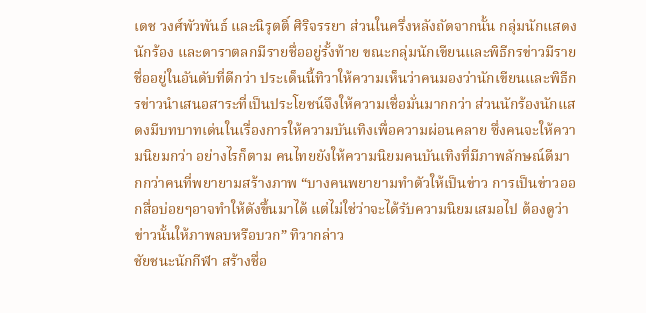เดช วงศ์พัวพันธ์ และนิรุตติ์ ศิริจรรยา ส่วนในครึ่งหลังถัดจากนั้น กลุ่มนักแสดง นักร้อง และดาราตลกมีรายชื่ออยู่รั้งท้าย ขณะกลุ่มนักเขียนและพิธีกรข่าวมีรายชื่ออยู่ในอันดับที่ดีกว่า ประเด็นนี้ทิวาให้ความเห็นว่าคนมองว่านักเขียนและพิธีกรข่าวนำเสนอสาระที่เป็นประโยชน์จึงให้ความเชื่อมั่นมากกว่า ส่วนนักร้องนักแสดงมีบทบาทเด่นในเรื่องการให้ความบันเทิงเพื่อความผ่อนคลาย ซึ่งคนจะให้ความนิยมกว่า อย่างไรก็ตาม คนไทยยังให้ความนิยมคนบันเทิงที่มีภาพลักษณ์ดีมากกว่าคนที่พยายามสร้างภาพ “บางคนพยายามทำตัวให้เป็นข่าว การเป็นข่าวออกสื่อบ่อยๆอาจทำให้ดังขึ้นมาได้ แต่ไม่ใช่ว่าจะได้รับความนิยมเสมอไป ต้องดูว่าข่าวนั้นให้ภาพลบหรือบวก” ทิวากล่าว
ชัยชนะนักกีฬา สร้างชื่อ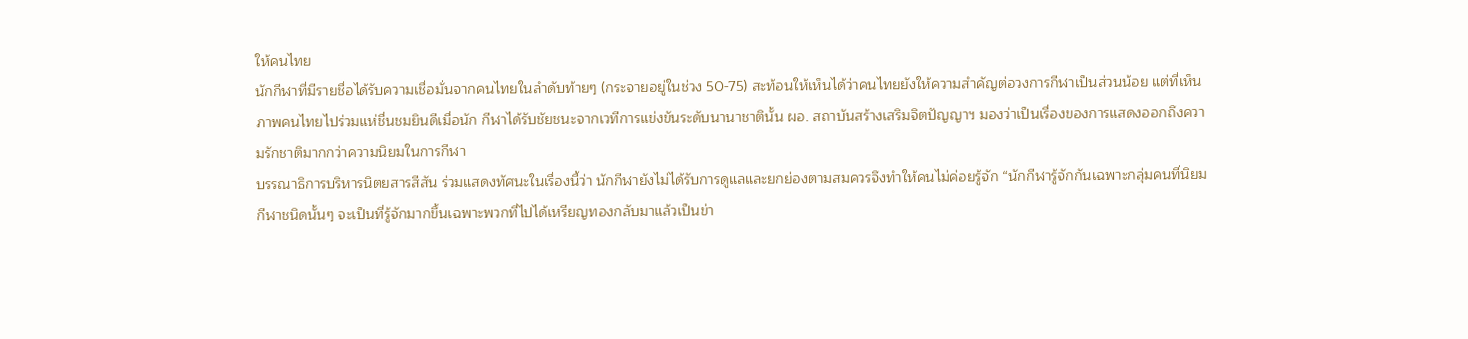ให้คนไทย
นักกีฬาที่มีรายชื่อได้รับความเชื่อมั่นจากคนไทยในลำดับท้ายๆ (กระจายอยู่ในช่วง 50-75) สะท้อนให้เห็นได้ว่าคนไทยยังให้ความสำคัญต่อวงการกีฬาเป็นส่วนน้อย แต่ที่เห็นภาพคนไทยไปร่วมแห่ชื่นชมยินดีเมื่อนัก กีฬาได้รับชัยชนะจากเวทีการแข่งขันระดับนานาชาตินั้น ผอ. สถาบันสร้างเสริมจิตปัญญาฯ มองว่าเป็นเรื่องของการแสดงออกถึงความรักชาติมากกว่าความนิยมในการกีฬา
บรรณาธิการบริหารนิตยสารสีสัน ร่วมแสดงทัศนะในเรื่องนี้ว่า นักกีฬายังไม่ได้รับการดูแลและยกย่องตามสมควรจึงทำให้คนไม่ค่อยรู้จัก “นักกีฬารู้จักกันเฉพาะกลุ่มคนที่นิยมกีฬาชนิดนั้นๆ จะเป็นที่รู้จักมากขึ้นเฉพาะพวกที่ไปได้เหรียญทองกลับมาแล้วเป็นข่า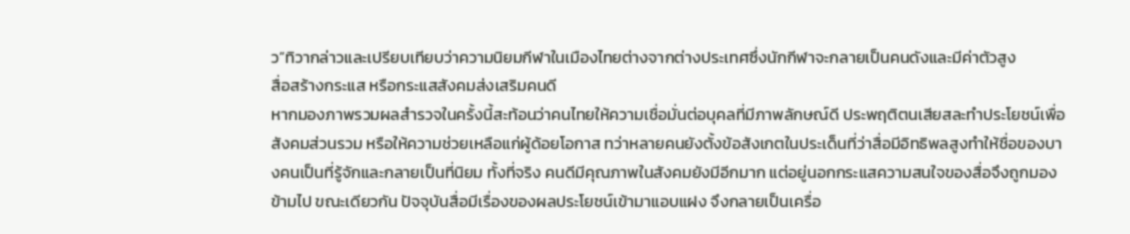ว”ทิวากล่าวและเปรียบเทียบว่าความนิยมกีฬาในเมืองไทยต่างจากต่างประเทศซึ่งนักกีฬาจะกลายเป็นคนดังและมีค่าตัวสูง
สื่อสร้างกระแส หรือกระแสสังคมส่งเสริมคนดี
หากมองภาพรวมผลสำรวจในครั้งนี้สะท้อนว่าคนไทยให้ความเชื่อมั่นต่อบุคลที่มีภาพลักษณ์ดี ประพฤติตนเสียสละทำประโยชน์เพื่อสังคมส่วนรวม หรือให้ความช่วยเหลือแก่ผู้ด้อยโอกาส ทว่าหลายคนยังตั้งข้อสังเกตในประเด็นที่ว่าสื่อมีอิทธิพลสูงทำให้ชื่อของบางคนเป็นที่รู้จักและกลายเป็นที่นิยม ทั้งที่จริง คนดีมีคุณภาพในสังคมยังมีอีกมาก แต่อยู่นอกกระแสความสนใจของสื่อจึงถูกมองข้ามไป ขณะเดียวกัน ปัจจุบันสื่อมีเรื่องของผลประโยชน์เข้ามาแอบแฝง จึงกลายเป็นเครื่อ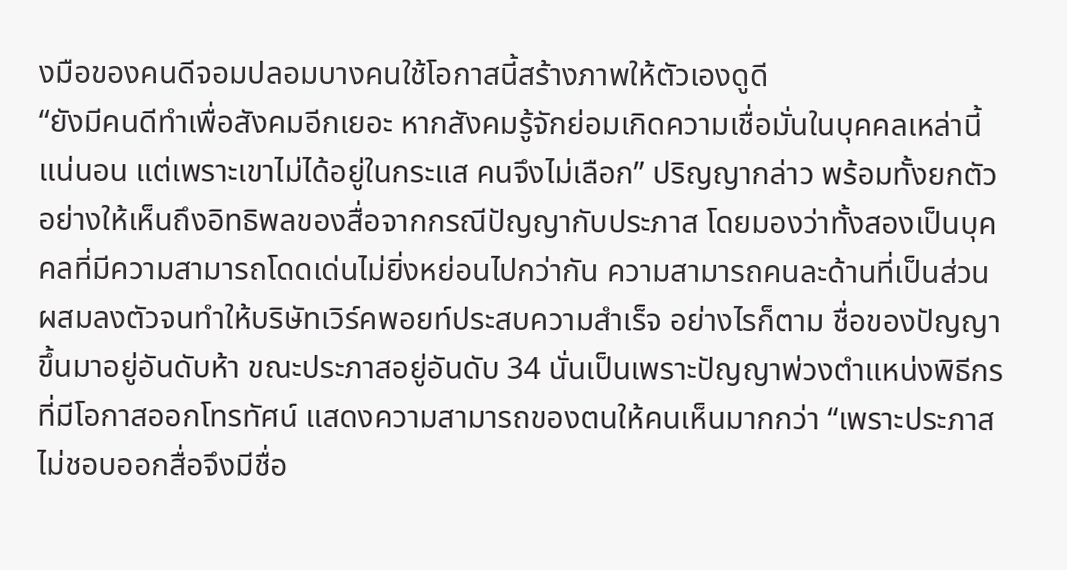งมือของคนดีจอมปลอมบางคนใช้โอกาสนี้สร้างภาพให้ตัวเองดูดี
“ยังมีคนดีทำเพื่อสังคมอีกเยอะ หากสังคมรู้จักย่อมเกิดความเชื่อมั่นในบุคคลเหล่านี้แน่นอน แต่เพราะเขาไม่ได้อยู่ในกระแส คนจึงไม่เลือก” ปริญญากล่าว พร้อมทั้งยกตัวอย่างให้เห็นถึงอิทธิพลของสื่อจากกรณีปัญญากับประภาส โดยมองว่าทั้งสองเป็นบุคคลที่มีความสามารถโดดเด่นไม่ยิ่งหย่อนไปกว่ากัน ความสามารถคนละด้านที่เป็นส่วนผสมลงตัวจนทำให้บริษัทเวิร์คพอยท์ประสบความสำเร็จ อย่างไรก็ตาม ชื่อของปัญญาขึ้นมาอยู่อันดับห้า ขณะประภาสอยู่อันดับ 34 นั่นเป็นเพราะปัญญาพ่วงตำแหน่งพิธีกรที่มีโอกาสออกโทรทัศน์ แสดงความสามารถของตนให้คนเห็นมากกว่า “เพราะประภาสไม่ชอบออกสื่อจึงมีชื่อ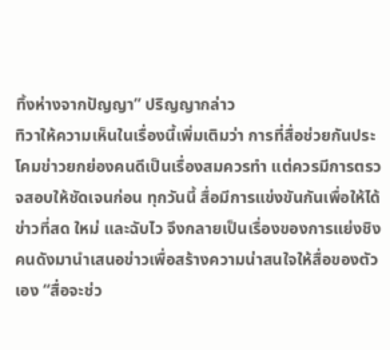ทิ้งห่างจากปัญญา” ปริญญากล่าว
ทิวาให้ความเห็นในเรื่องนี้เพิ่มเติมว่า การที่สื่อช่วยกันประโคมข่าวยกย่องคนดีเป็นเรื่องสมควรทำ แต่ควรมีการตรวจสอบให้ชัดเจนก่อน ทุกวันนี้ สื่อมีการแข่งขันกันเพื่อให้ได้ข่าวที่สด ใหม่ และฉับไว จึงกลายเป็นเรื่องของการแย่งชิงคนดังมานำเสนอข่าวเพื่อสร้างความน่าสนใจให้สื่อของตัวเอง “สื่อจะช่ว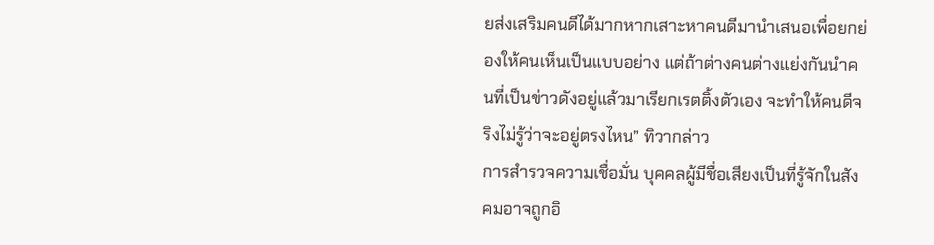ยส่งเสริมคนดีได้มากหากเสาะหาคนดีมานำเสนอเพื่อยกย่องให้คนเห็นเป็นแบบอย่าง แต่ถ้าต่างคนต่างแย่งกันนำคนที่เป็นข่าวดังอยู่แล้วมาเรียกเรตติ้งตัวเอง จะทำให้คนดีจริงไม่รู้ว่าจะอยู่ตรงไหน” ทิวากล่าว
การสำรวจความเชื่อมั่น บุคคลผู้มีชื่อเสียงเป็นที่รู้จักในสังคมอาจถูกอิ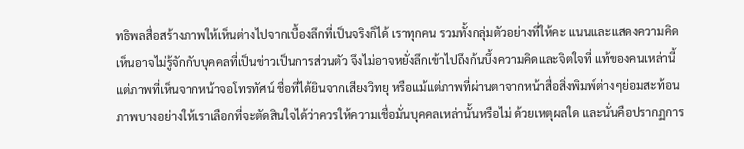ทธิพลสื่อสร้างภาพให้เห็นต่างไปจากเบื้องลึกที่เป็นจริงก็ได้ เราทุกคน รวมทั้งกลุ่มตัวอย่างที่ให้คะ แนนและแสดงความคิดเห็นอาจไม่รู้จักกับบุคคลที่เป็นข่าวเป็นการส่วนตัว จึงไม่อาจหยั่งลึกเข้าไปถึงก้นบึ้งความคิดและจิตใจที่ แท้ของคนเหล่านี้ แต่ภาพที่เห็นจากหน้าจอโทรทัศน์ ชื่อที่ได้ยินจากเสียงวิทยุ หรือแม้แต่ภาพที่ผ่านตาจากหน้าสื่อสิ่งพิมพ์ต่างๆย่อมสะท้อนภาพบางอย่างให้เราเลือกที่จะตัดสินใจได้ว่าควรให้ความเชื่อมั่นบุคคลเหล่านั้นหรือไม่ ด้วยเหตุผลใด และนั่นคือปรากฏการ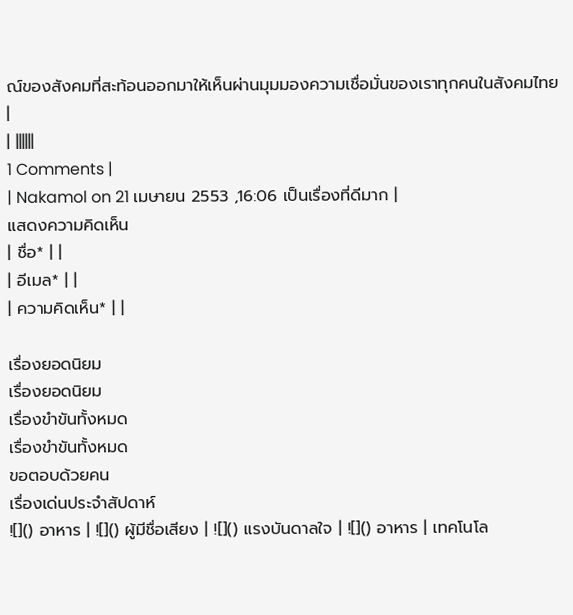ณ์ของสังคมที่สะท้อนออกมาให้เห็นผ่านมุมมองความเชื่อมั่นของเราทุกคนในสังคมไทย
|
| ||||||
1 Comments |
| Nakamol on 21 เมษายน 2553 ,16:06 เป็นเรื่องที่ดีมาก |
แสดงความคิดเห็น
| ชื่อ* | |
| อีเมล* | |
| ความคิดเห็น* | |

เรื่องยอดนิยม
เรื่องยอดนิยม
เรื่องขำขันทั้งหมด
เรื่องขำขันทั้งหมด
ขอตอบด้วยคน
เรื่องเด่นประจำสัปดาห์
![]() อาหาร | ![]() ผู้มีชื่อเสียง | ![]() แรงบันดาลใจ | ![]() อาหาร | เทคโนโล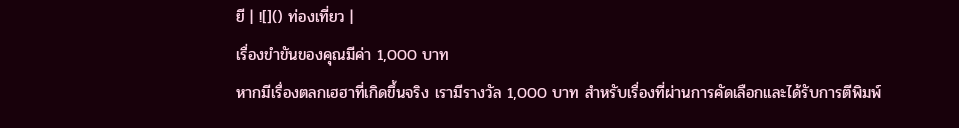ยี | ![]() ท่องเที่ยว |
เรื่องขำขันของคุณมีค่า 1,000 บาท
หากมีเรื่องตลกเฮฮาที่เกิดขึ้นจริง เรามีรางวัล 1,000 บาท สำหรับเรื่องที่ผ่านการคัดเลือกและได้รับการตีพิมพ์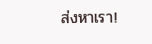ส่งหาเรา!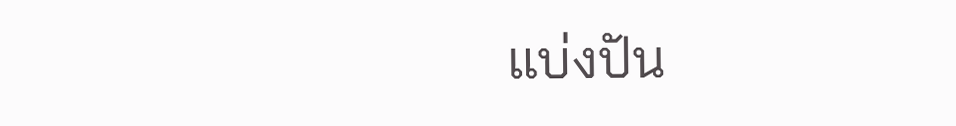แบ่งปัน